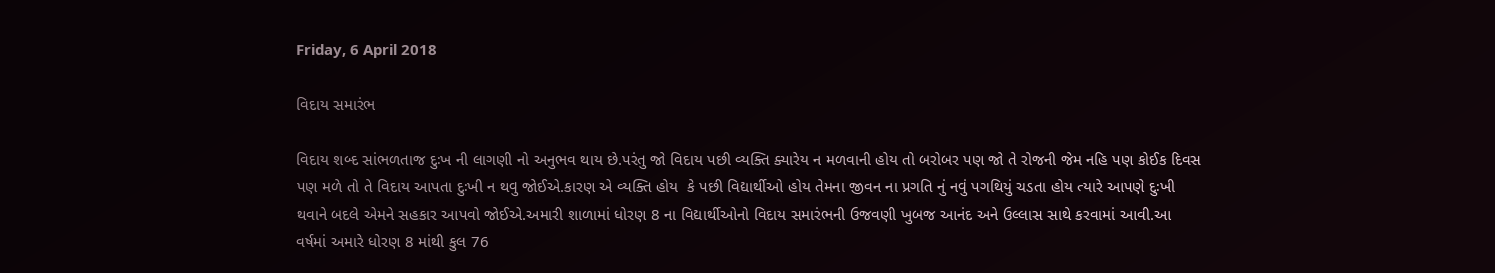Friday, 6 April 2018

વિદાય સમારંભ

વિદાય શબ્દ સાંભળતાજ દુઃખ ની લાગણી નો અનુભવ થાય છે.પરંતુ જો વિદાય પછી વ્યક્તિ ક્યારેય ન મળવાની હોય તો બરોબર પણ જો તે રોજની જેમ નહિ પણ કોઈક દિવસ પણ મળે તો તે વિદાય આપતા દુઃખી ન થવુ જોઈએ.કારણ એ વ્યક્તિ હોય  કે પછી વિદ્યાર્થીઓ હોય તેમના જીવન ના પ્રગતિ નું નવું પગથિયું ચડતા હોય ત્યારે આપણે દુઃખી થવાને બદલે એમને સહકાર આપવો જોઈએ.અમારી શાળામાં ધોરણ 8 ના વિદ્યાર્થીઓનો વિદાય સમારંભની ઉજવણી ખુબજ આનંદ અને ઉલ્લાસ સાથે કરવામાં આવી.આ વર્ષમાં અમારે ધોરણ 8 માંથી કુલ 76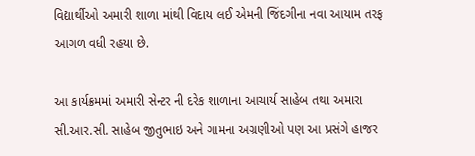વિદ્યાર્થીઓ અમારી શાળા માંથી વિદાય લઈ એમની જિંદગીના નવા આયામ તરફ આગળ વધી રહયા છે.

આ કાર્યક્રમમાં અમારી સેન્ટર ની દરેક શાળાના આચાર્ય સાહેબ તથા અમારા સી.આર.સી. સાહેબ જીતુભાઇ અને ગામના અગ્રણીઓ પણ આ પ્રસંગે હાજર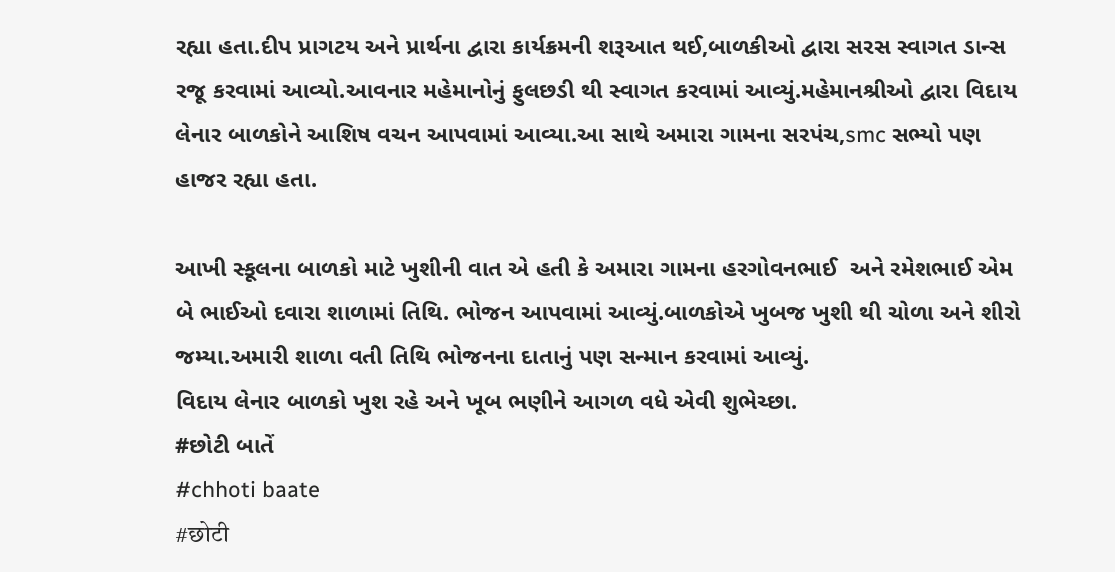રહ્યા હતા.દીપ પ્રાગટય અને પ્રાર્થના દ્વારા કાર્યક્રમની શરૂઆત થઈ,બાળકીઓ દ્વારા સરસ સ્વાગત ડાન્સ રજૂ કરવામાં આવ્યો.આવનાર મહેમાનોનું ફુલછડી થી સ્વાગત કરવામાં આવ્યું.મહેમાનશ્રીઓ દ્વારા વિદાય લેનાર બાળકોને આશિષ વચન આપવામાં આવ્યા.આ સાથે અમારા ગામના સરપંચ,smc સભ્યો પણ હાજર રહ્યા હતા.

આખી સ્કૂલના બાળકો માટે ખુશીની વાત એ હતી કે અમારા ગામના હરગોવનભાઈ  અને રમેશભાઈ એમ બે ભાઈઓ દવારા શાળામાં તિથિ. ભોજન આપવામાં આવ્યું.બાળકોએ ખુબજ ખુશી થી ચોળા અને શીરો જમ્યા.અમારી શાળા વતી તિથિ ભોજનના દાતાનું પણ સન્માન કરવામાં આવ્યું.
વિદાય લેનાર બાળકો ખુશ રહે અને ખૂબ ભણીને આગળ વધે એવી શુભેચ્છા.
#છોટી બાતેં
#chhoti baate
#छोटी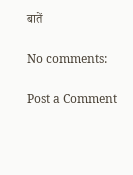बातें

No comments:

Post a Comment